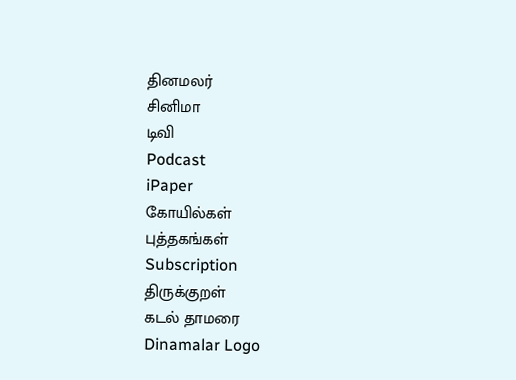தினமலர்
சினிமா
டிவி
Podcast
iPaper
கோயில்கள்
புத்தகங்கள்
Subscription
திருக்குறள்
கடல் தாமரை
Dinamalar Logo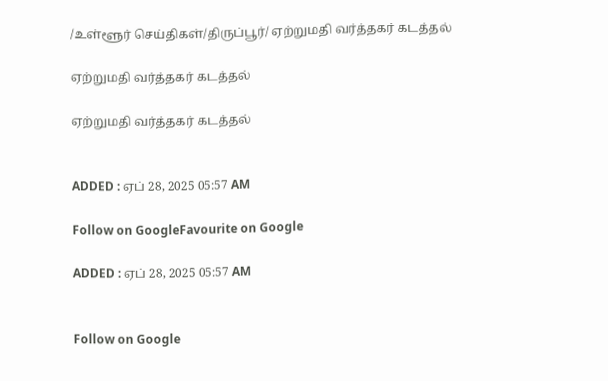/உள்ளூர் செய்திகள்/திருப்பூர்/ ஏற்றுமதி வர்த்தகர் கடத்தல்

ஏற்றுமதி வர்த்தகர் கடத்தல்

ஏற்றுமதி வர்த்தகர் கடத்தல்


ADDED : ஏப் 28, 2025 05:57 AM

Follow on GoogleFavourite on Google

ADDED : ஏப் 28, 2025 05:57 AM


Follow on Google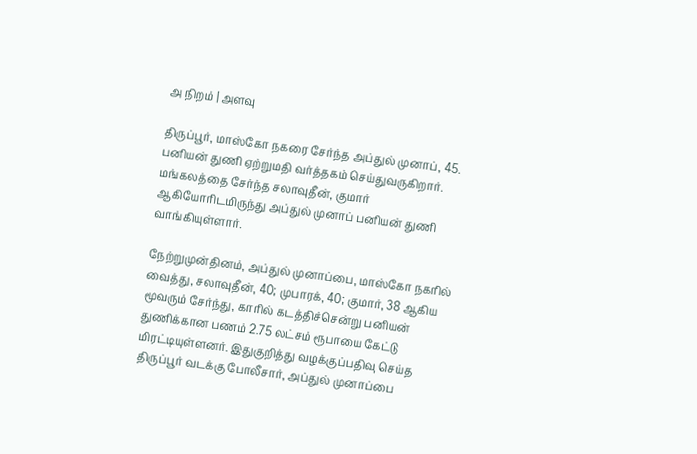அ நிறம் | அளவு

திருப்பூர், மாஸ்கோ நகரை சேர்ந்த அப்துல் முனாப், 45. பனியன் துணி ஏற்றுமதி வர்த்தகம் செய்துவருகிறார். மங்கலத்தை சேர்ந்த சலாவுதீன், குமார் ஆகியோரிடமிருந்து அப்துல் முனாப் பனியன் துணி வாங்கியுள்ளார்.

நேற்றுமுன்தினம், அப்துல் முனாப்பை, மாஸ்கோ நகரில் வைத்து, சலாவுதீன், 40; முபாரக், 40; குமார், 38 ஆகிய மூவரும் சேர்ந்து, காரில் கடத்திச்சென்று பனியன் துணிக்கான பணம் 2.75 லட்சம் ரூபாயை கேட்டு மிரட்டியுள்ளனர். இதுகுறித்து வழக்குப்பதிவு செய்த திருப்பூர் வடக்கு போலீசார், அப்துல் முனாப்பை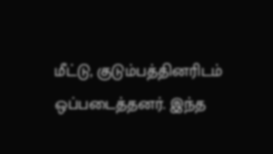மீட்டு, குடும்பத்தினரிடம் ஒப்படைத்தனர். இந்த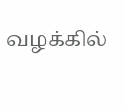வழக்கில்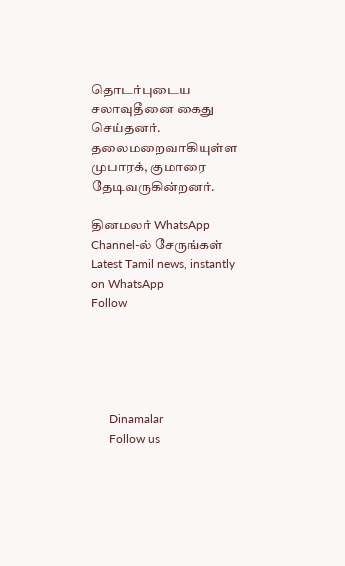தொடர்புடைய சலாவுதீனை கைது செய்தனர். தலைமறைவாகியுள்ள முபாரக், குமாரை தேடிவருகின்றனர்.

தினமலர் WhatsApp Channel-ல் சேருங்கள்
Latest Tamil news, instantly on WhatsApp
Follow





      Dinamalar
      Follow us